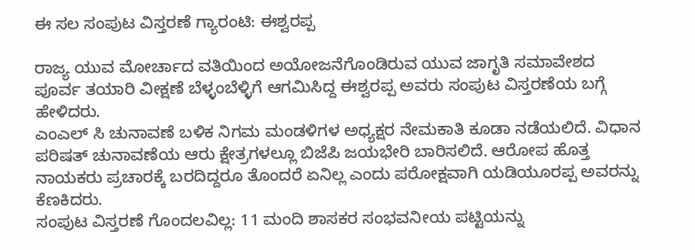ಈ ಸಲ ಸಂಪುಟ ವಿಸ್ತರಣೆ ಗ್ಯಾರಂಟಿ: ಈಶ್ವರಪ್ಪ

ರಾಜ್ಯ ಯುವ ಮೋರ್ಚಾದ ವತಿಯಿಂದ ಅಯೋಜನೆಗೊಂಡಿರುವ ಯುವ ಜಾಗೃತಿ ಸಮಾವೇಶದ ಪೂರ್ವ ತಯಾರಿ ವೀಕ್ಷಣೆ ಬೆಳ್ಳಂಬೆಳ್ಳಿಗೆ ಆಗಮಿಸಿದ್ದ ಈಶ್ವರಪ್ಪ ಅವರು ಸಂಪುಟ ವಿಸ್ತರಣೆಯ ಬಗ್ಗೆ ಹೇಳಿದರು.
ಎಂಎಲ್ ಸಿ ಚುನಾವಣೆ ಬಳಿಕ ನಿಗಮ ಮಂಡಳಿಗಳ ಅಧ್ಯಕ್ಷರ ನೇಮಕಾತಿ ಕೂಡಾ ನಡೆಯಲಿದೆ. ವಿಧಾನ ಪರಿಷತ್ ಚುನಾವಣೆಯ ಆರು ಕ್ಷೇತ್ರಗಳಲ್ಲೂ ಬಿಜೆಪಿ ಜಯಭೇರಿ ಬಾರಿಸಲಿದೆ. ಆರೋಪ ಹೊತ್ತ ನಾಯಕರು ಪ್ರಚಾರಕ್ಕೆ ಬರದಿದ್ದರೂ ತೊಂದರೆ ಏನಿಲ್ಲ ಎಂದು ಪರೋಕ್ಷವಾಗಿ ಯಡಿಯೂರಪ್ಪ ಅವರನ್ನು ಕೆಣಕಿದರು.
ಸಂಪುಟ ವಿಸ್ತರಣೆ ಗೊಂದಲವಿಲ್ಲ: 11 ಮಂದಿ ಶಾಸಕರ ಸಂಭವನೀಯ ಪಟ್ಟಿಯನ್ನು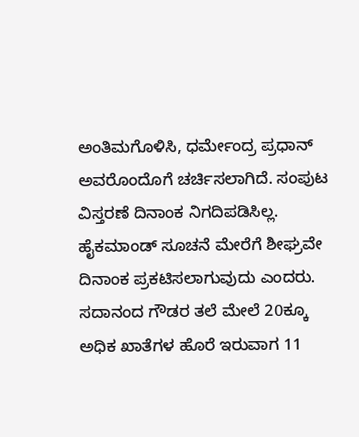ಅಂತಿಮಗೊಳಿಸಿ, ಧರ್ಮೇಂದ್ರ ಪ್ರಧಾನ್ ಅವರೊಂದೊಗೆ ಚರ್ಚಿಸಲಾಗಿದೆ. ಸಂಪುಟ ವಿಸ್ತರಣೆ ದಿನಾಂಕ ನಿಗದಿಪಡಿಸಿಲ್ಲ. ಹೈಕಮಾಂಡ್ ಸೂಚನೆ ಮೇರೆಗೆ ಶೀಘ್ರವೇ ದಿನಾಂಕ ಪ್ರಕಟಿಸಲಾಗುವುದು ಎಂದರು.
ಸದಾನಂದ ಗೌಡರ ತಲೆ ಮೇಲೆ 20ಕ್ಕೂ ಅಧಿಕ ಖಾತೆಗಳ ಹೊರೆ ಇರುವಾಗ 11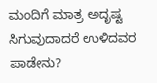ಮಂದಿಗೆ ಮಾತ್ರ ಅದೃಷ್ಟ ಸಿಗುವುದಾದರೆ ಉಳಿದವರ ಪಾಡೇನು?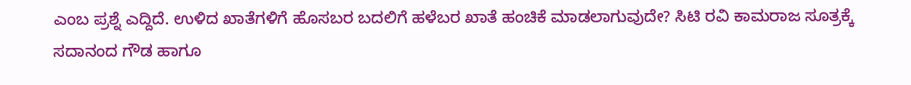ಎಂಬ ಪ್ರಶ್ನೆ ಎದ್ದಿದೆ. ಉಳಿದ ಖಾತೆಗಳಿಗೆ ಹೊಸಬರ ಬದಲಿಗೆ ಹಳೆಬರ ಖಾತೆ ಹಂಚಿಕೆ ಮಾಡಲಾಗುವುದೇ? ಸಿಟಿ ರವಿ ಕಾಮರಾಜ ಸೂತ್ರಕ್ಕೆ ಸದಾನಂದ ಗೌಡ ಹಾಗೂ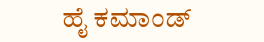ಹೈ ಕಮಾಂಡ್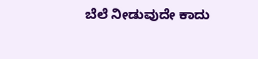ಬೆಲೆ ನೀಡುವುದೇ ಕಾದು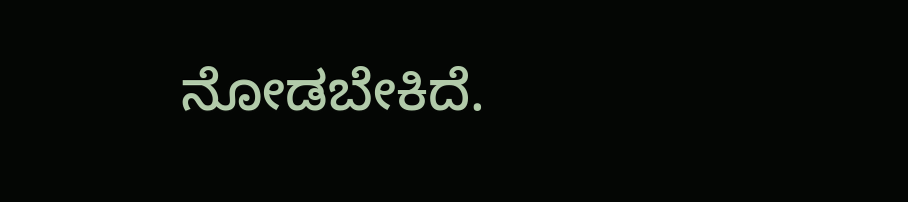ನೋಡಬೇಕಿದೆ.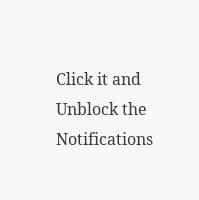Click it and Unblock the Notifications